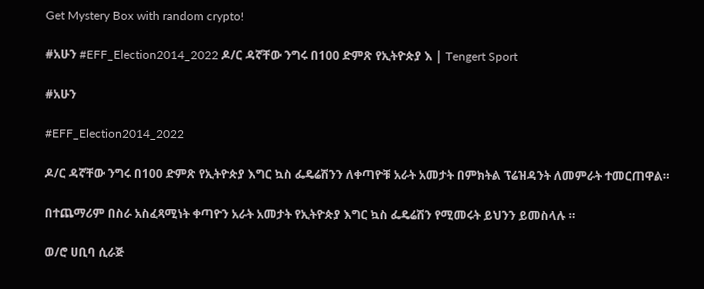Get Mystery Box with random crypto!

#አሁን #EFF_Election2014_2022 ዶ/ር ዳኛቸው ንግሩ በ100 ድምጽ የኢትዮጵያ እ | Tengert Sport

#አሁን

#EFF_Election2014_2022

ዶ/ር ዳኛቸው ንግሩ በ100 ድምጽ የኢትዮጵያ እግር ኳስ ፌዴሬሽንን ለቀጣዮቹ አራት አመታት በምክትል ፕሬዝዳንት ለመምራት ተመርጠዋል።

በተጨማሪም በስራ አስፈጻሚነት ቀጣዮን አራት አመታት የኢትዮጵያ እግር ኳስ ፌዴሬሽን የሚመሩት ይህንን ይመስላሉ ።

ወ/ሮ ሀቢባ ሲራጅ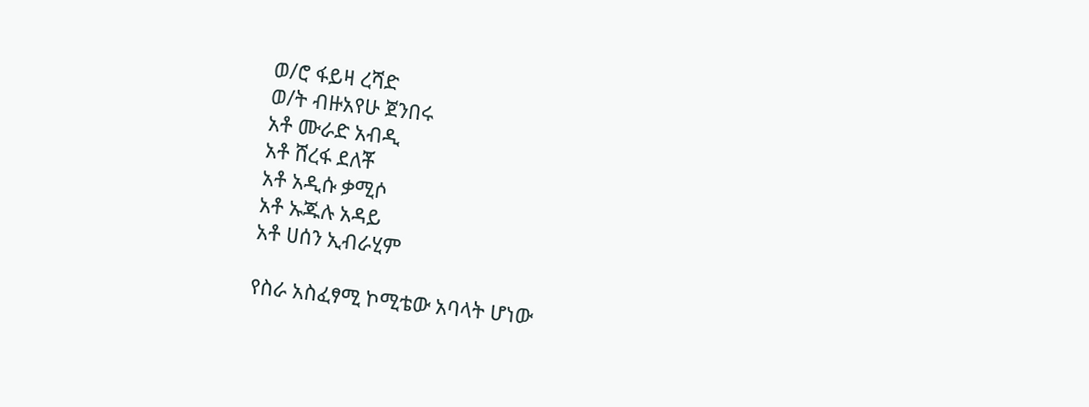ወ/ሮ ፋይዛ ረሻድ
ወ/ት ብዙአየሁ ጀንበሩ
አቶ ሙራድ አብዲ
አቶ ሸረፋ ደለቾ
አቶ አዲሱ ቃሚሶ
አቶ ኡጁሉ አዳይ
አቶ ሀሰን ኢብራሂም

የስራ አስፈፃሚ ኮሚቴው አባላት ሆነው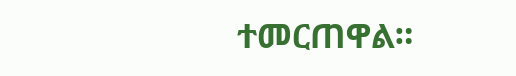ተመርጠዋል።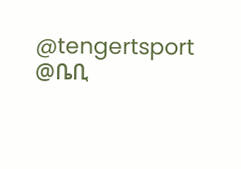@tengertsport
@ቤቢ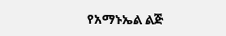የአማኑኤል ልጅ